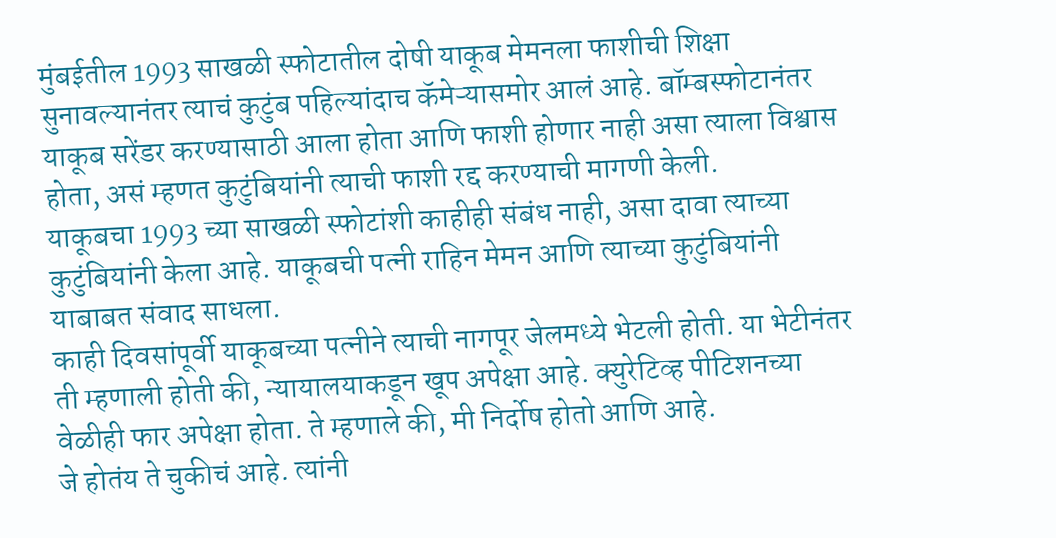मुंबईतील 1993 साखळी स्फोटातील दोषी याकूब मेमनला फाशीची शिक्षा सुनावल्यानंतर त्याचं कुटुंब पहिल्यांदाच कॅमेऱ्यासमोर आलं आहे. बॉम्बस्फोटानंतर याकूब सरेंडर करण्यासाठी आला होता आणि फाशी होणार नाही असा त्याला विश्वास होता, असं म्हणत कुटुंबियांनी त्याची फाशी रद्द करण्याची मागणी केली.
याकूबचा 1993 च्या साखळी स्फोटांशी काहीही संबंध नाही, असा दावा त्याच्या कुटुंबियांनी केला आहे. याकूबची पत्नी राहिन मेमन आणि त्याच्या कुटुंबियांनी याबाबत संवाद साधला.
काही दिवसांपूर्वी याकूबच्या पत्नीने त्याची नागपूर जेलमध्ये भेटली होती. या भेटीनंतर ती म्हणाली होती की, न्यायालयाकडून खूप अपेक्षा आहे. क्युरेटिव्ह पीटिशनच्या वेळीही फार अपेक्षा होता. ते म्हणाले की, मी निर्दोष होतो आणि आहे.
जे होतंय ते चुकीचं आहे. त्यांनी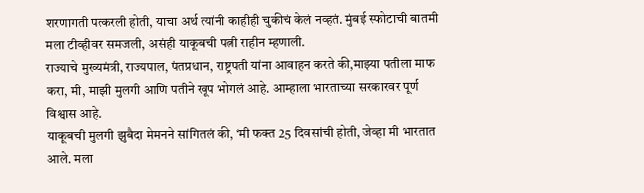शरणागती पत्करली होती, याचा अर्थ त्यांनी काहीही चुकीचं केलं नव्हतं. मुंबई स्फोटाची बातमी मला टीव्हीवर समजली, असंही याकूबची पत्नी राहीन म्हणाली.
राज्याचे मुख्यमंत्री, राज्यपाल, पंतप्रधान, राष्ट्रपती यांना आवाहन करते की,माझ्या पतीला माफ करा, मी, माझी मुलगी आणि पतीने खूप भोगलं आहे. आम्हाला भारताच्या सरकारवर पूर्ण विश्वास आहे.
याकूबची मुलगी झुबैदा मेमनने सांगितलं की, ‘मी फक्त 25 दिवसांची होती, जेव्हा मी भारतात आले. मला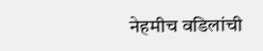नेहमीच वडिलांची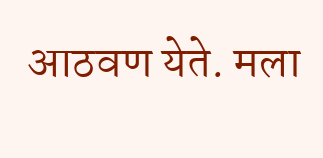आठवण येते. मला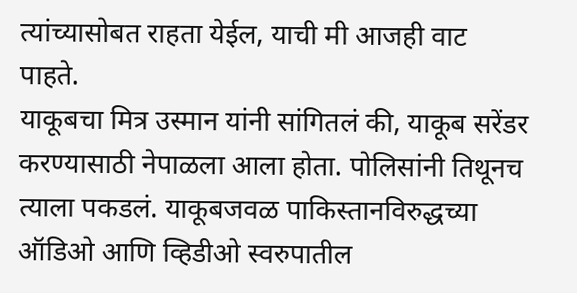त्यांच्यासोबत राहता येईल, याची मी आजही वाट पाहते.
याकूबचा मित्र उस्मान यांनी सांगितलं की, याकूब सरेंडर करण्यासाठी नेपाळला आला होता. पोलिसांनी तिथूनच त्याला पकडलं. याकूबजवळ पाकिस्तानविरुद्धच्या ऑडिओ आणि व्हिडीओ स्वरुपातील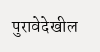पुरावेदेखील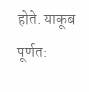होते. याकूब पूर्णत: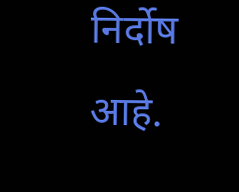निर्दोष आहे.